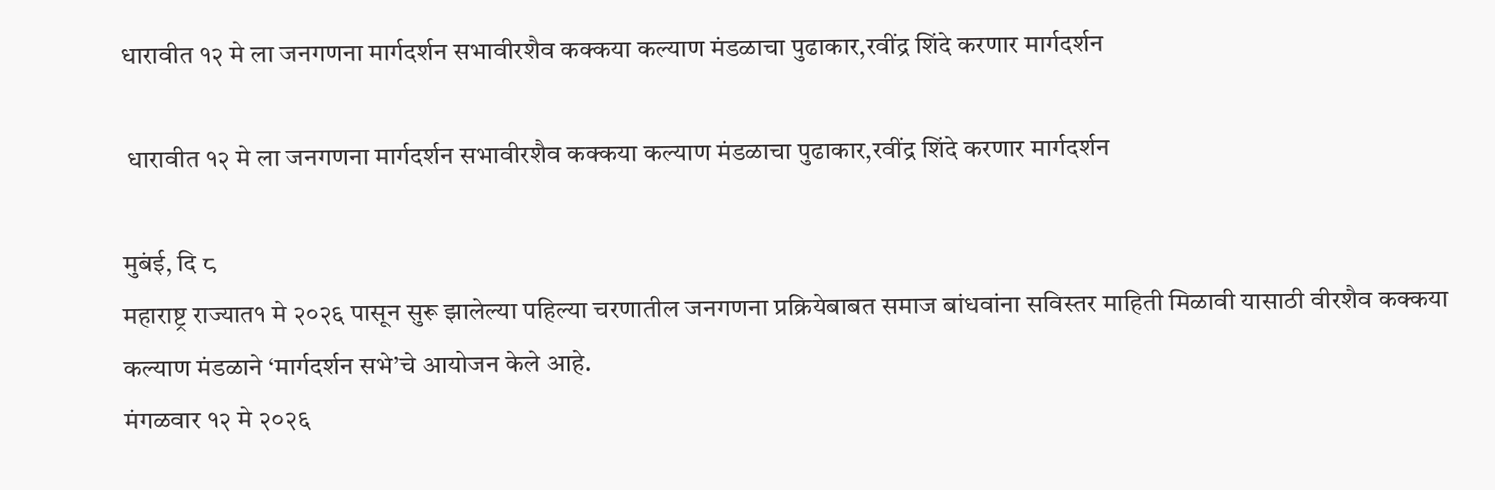धारावीत १२ मे ला जनगणना मार्गदर्शन सभावीरशैव कक्कया कल्याण मंडळाचा पुढाकार,रवींद्र शिंदे करणार मार्गदर्शन

 धारावीत १२ मे ला जनगणना मार्गदर्शन सभावीरशैव कक्कया कल्याण मंडळाचा पुढाकार,रवींद्र शिंदे करणार मार्गदर्शन

मुबंई, दि ८
महाराष्ट्र राज्यात१ मे २०२६ पासून सुरू झालेल्या पहिल्या चरणातील जनगणना प्रक्रियेबाबत समाज बांधवांना सविस्तर माहिती मिळावी यासाठी वीरशैव कक्कया कल्याण मंडळाने ‘मार्गदर्शन सभे’चे आयोजन केले आहे.
मंगळवार १२ मे २०२६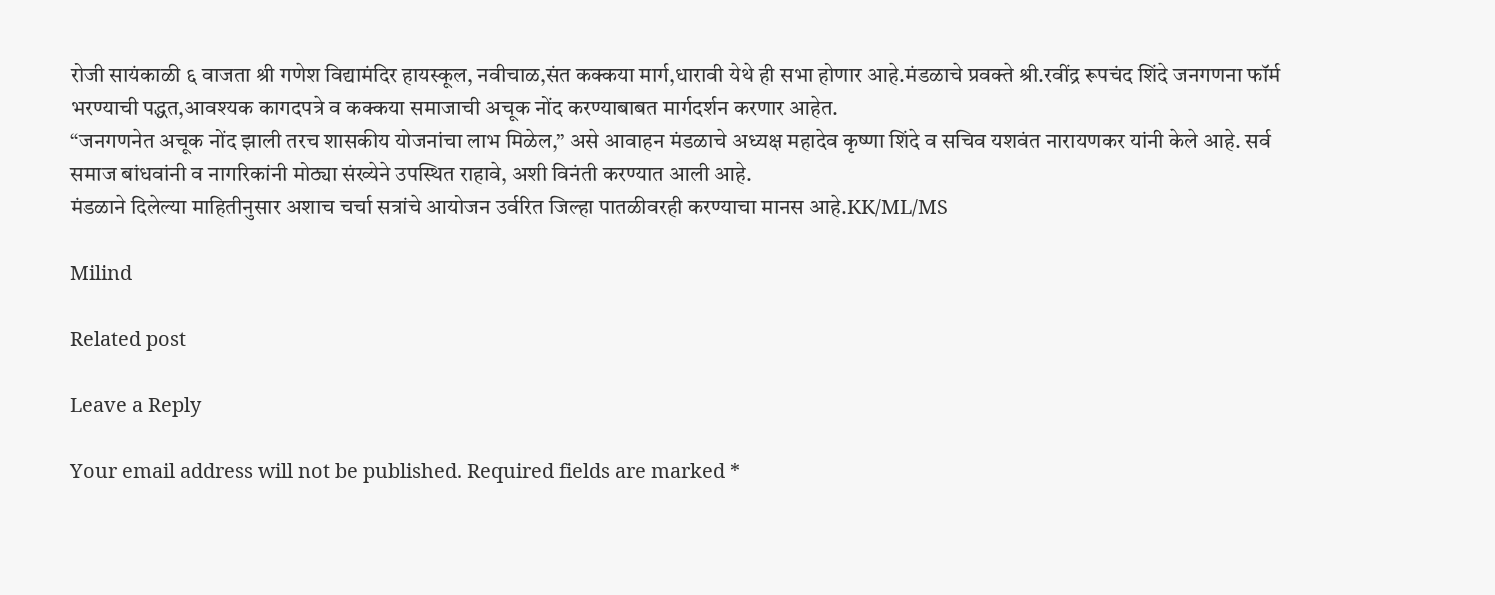रोजी सायंकाळी ६ वाजता श्री गणेश विद्यामंदिर हायस्कूल, नवीचाळ,संत कक्कया मार्ग,धारावी येथे ही सभा होणार आहे.मंडळाचे प्रवक्ते श्री.रवींद्र रूपचंद शिंदे जनगणना फॉर्म भरण्याची पद्धत,आवश्यक कागदपत्रे व कक्कया समाजाची अचूक नोंद करण्याबाबत मार्गदर्शन करणार आहेत.
“जनगणनेत अचूक नोंद झाली तरच शासकीय योजनांचा लाभ मिळेल,” असे आवाहन मंडळाचे अध्यक्ष महादेव कृष्णा शिंदे व सचिव यशवंत नारायणकर यांनी केले आहे. सर्व समाज बांधवांनी व नागरिकांनी मोठ्या संख्येने उपस्थित राहावे, अशी विनंती करण्यात आली आहे.
मंडळाने दिलेल्या माहितीनुसार अशाच चर्चा सत्रांचे आयोजन उर्वरित जिल्हा पातळीवरही करण्याचा मानस आहे.KK/ML/MS

Milind

Related post

Leave a Reply

Your email address will not be published. Required fields are marked *